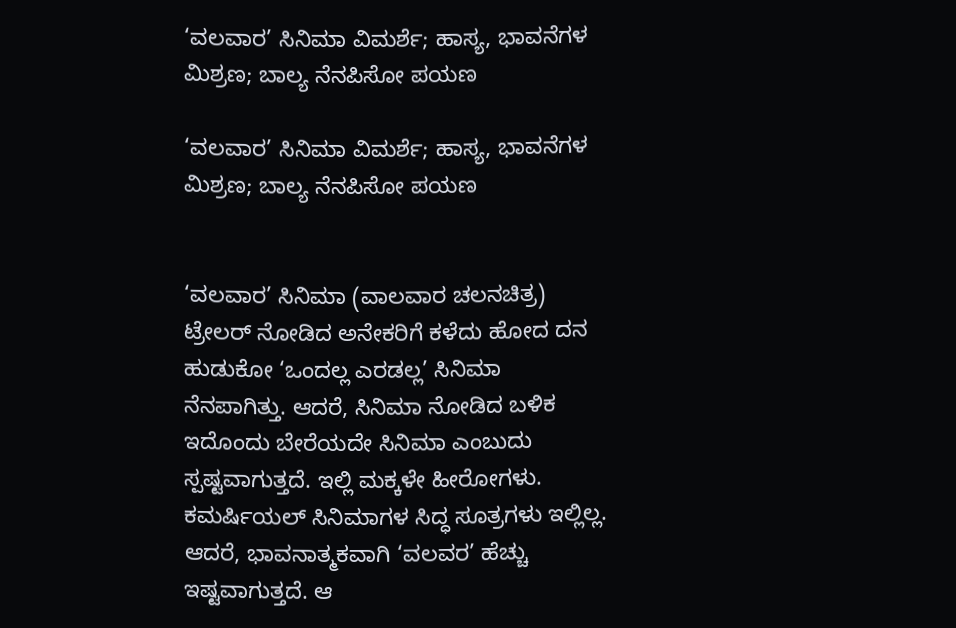‘ವಲವಾರ’ ಸಿನಿಮಾ ವಿಮರ್ಶೆ; ಹಾಸ್ಯ, ಭಾವನೆಗಳ ಮಿಶ್ರಣ; ಬಾಲ್ಯ ನೆನಪಿಸೋ ಪಯಣ

‘ವಲವಾರ’ ಸಿನಿಮಾ ವಿಮರ್ಶೆ; ಹಾಸ್ಯ, ಭಾವನೆಗಳ ಮಿಶ್ರಣ; ಬಾಲ್ಯ ನೆನಪಿಸೋ ಪಯಣ


‘ವಲವಾರ’ ಸಿನಿಮಾ (ವಾಲವಾರ ಚಲನಚಿತ್ರ) ಟ್ರೇಲರ್ ನೋಡಿದ ಅನೇಕರಿಗೆ ಕಳೆದು ಹೋದ ದನ ಹುಡುಕೋ ‘ಒಂದಲ್ಲ ಎರಡಲ್ಲ’ ಸಿನಿಮಾ ನೆನಪಾಗಿತ್ತು. ಆದರೆ, ಸಿನಿಮಾ ನೋಡಿದ ಬಳಿಕ ಇದೊಂದು ಬೇರೆಯದೇ ಸಿನಿಮಾ ಎಂಬುದು ಸ್ಪಷ್ಟವಾಗುತ್ತದೆ. ಇಲ್ಲಿ ಮಕ್ಕಳೇ ಹೀರೋಗಳು. ಕಮರ್ಷಿಯಲ್ ಸಿನಿಮಾಗಳ ಸಿದ್ಧ ಸೂತ್ರಗಳು ಇಲ್ಲಿಲ್ಲ. ಆದರೆ, ಭಾವನಾತ್ಮಕವಾಗಿ ‘ವಲವರ’ ಹೆಚ್ಚು ಇಷ್ಟವಾಗುತ್ತದೆ. ಆ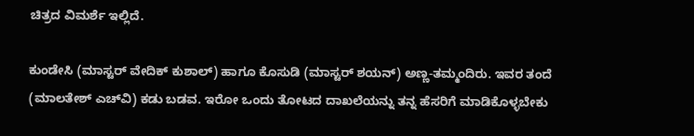ಚಿತ್ರದ ವಿಮರ್ಶೆ ಇಲ್ಲಿದೆ.

ಕುಂಡೇಸಿ (ಮಾಸ್ಟರ್ ವೇದಿಕ್ ಕುಶಾಲ್) ಹಾಗೂ ಕೊಸುಡಿ (ಮಾಸ್ಟರ್ ಶಯನ್) ಅಣ್ಣ-ತಮ್ಮಂದಿರು. ಇವರ ತಂದೆ (ಮಾಲತೇಶ್ ಎಚ್‌ವಿ) ಕಡು ಬಡವ. ಇರೋ ಒಂದು ತೋಟದ ದಾಖಲೆಯನ್ನು ತನ್ನ ಹೆಸರಿಗೆ ಮಾಡಿಕೊಳ್ಳಬೇಕು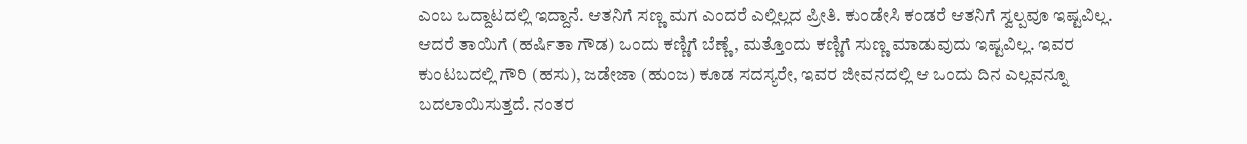ಎಂಬ ಒದ್ದಾಟದಲ್ಲಿ ಇದ್ದಾನೆ. ಆತನಿಗೆ ಸಣ್ಣ ಮಗ ಎಂದರೆ ಎಲ್ಲಿಲ್ಲದ ಪ್ರೀತಿ. ಕುಂಡೇಸಿ ಕಂಡರೆ ಆತನಿಗೆ ಸ್ವಲ್ಪವೂ ಇಷ್ಟವಿಲ್ಲ. ಆದರೆ ತಾಯಿಗೆ (ಹರ್ಷಿತಾ ಗೌಡ) ಒಂದು ಕಣ್ಣಿಗೆ ಬೆಣ್ಣೆ, ಮತ್ತೊಂದು ಕಣ್ಣಿಗೆ ಸುಣ್ಣ ಮಾಡುವುದು ಇಷ್ಟವಿಲ್ಲ. ಇವರ ಕುಂಟಬದಲ್ಲಿ ಗೌರಿ (ಹಸು), ಜಡೇಜಾ (ಹುಂಜ) ಕೂಡ ಸದಸ್ಯರೇ, ಇವರ ಜೀವನದಲ್ಲಿ ಆ ಒಂದು ದಿನ ಎಲ್ಲವನ್ನೂ ಬದಲಾಯಿಸುತ್ತದೆ. ನಂತರ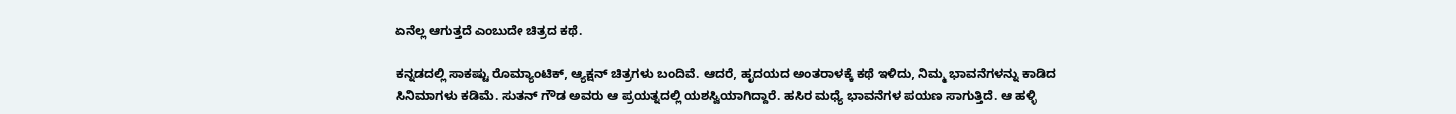ಏನೆಲ್ಲ ಆಗುತ್ತದೆ ಎಂಬುದೇ ಚಿತ್ರದ ಕಥೆ.

ಕನ್ನಡದಲ್ಲಿ ಸಾಕಷ್ಟು ರೊಮ್ಯಾಂಟಿಕ್, ಆ್ಯಕ್ಷನ್ ಚಿತ್ರಗಳು ಬಂದಿವೆ. ಆದರೆ, ಹೃದಯದ ಅಂತರಾಳಕ್ಕೆ ಕಥೆ ಇಳಿದು, ನಿಮ್ಮ ಭಾವನೆಗಳನ್ನು ಕಾಡಿದ ಸಿನಿಮಾಗಳು ಕಡಿಮೆ. ಸುತನ್ ಗೌಡ ಅವರು ಆ ಪ್ರಯತ್ನದಲ್ಲಿ ಯಶಸ್ವಿಯಾಗಿದ್ದಾರೆ. ಹಸಿರ ಮಧ್ಯೆ ಭಾವನೆಗಳ ಪಯಣ ಸಾಗುತ್ತಿದೆ. ಆ ಹಳ್ಳಿ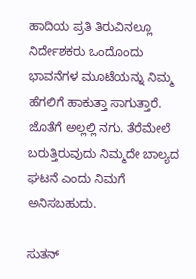ಹಾದಿಯ ಪ್ರತಿ ತಿರುವಿನಲ್ಲೂ ನಿರ್ದೇಶಕರು ಒಂದೊಂದು ಭಾವನೆಗಳ ಮೂಟೆಯನ್ನು ನಿಮ್ಮ ಹೆಗಲಿಗೆ ಹಾಕುತ್ತಾ ಸಾಗುತ್ತಾರೆ. ಜೊತೆಗೆ ಅಲ್ಲಲ್ಲಿ ನಗು. ತೆರೆಮೇಲೆ ಬರುತ್ತಿರುವುದು ನಿಮ್ಮದೇ ಬಾಲ್ಯದ ಘಟನೆ ಎಂದು ನಿಮಗೆ ಅನಿಸಬಹುದು.

ಸುತನ್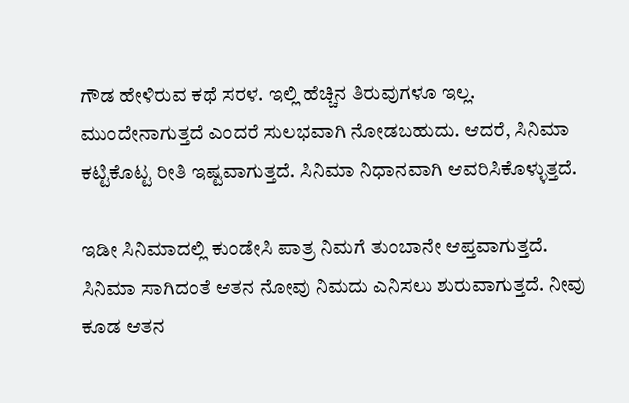ಗೌಡ ಹೇಳಿರುವ ಕಥೆ ಸರಳ. ಇಲ್ಲಿ ಹೆಚ್ಚಿನ ತಿರುವುಗಳೂ ಇಲ್ಲ. ಮುಂದೇನಾಗುತ್ತದೆ ಎಂದರೆ ಸುಲಭವಾಗಿ ನೋಡಬಹುದು. ಆದರೆ, ಸಿನಿಮಾ ಕಟ್ಟಿಕೊಟ್ಟ ರೀತಿ ಇಷ್ಟವಾಗುತ್ತದೆ. ಸಿನಿಮಾ ನಿಧಾನವಾಗಿ ಆವರಿಸಿಕೊಳ್ಳುತ್ತದೆ.

ಇಡೀ ಸಿನಿಮಾದಲ್ಲಿ ಕುಂಡೇಸಿ ಪಾತ್ರ ನಿಮಗೆ ತುಂಬಾನೇ ಆಪ್ತವಾಗುತ್ತದೆ. ಸಿನಿಮಾ ಸಾಗಿದಂತೆ ಆತನ ನೋವು ನಿಮದು ಎನಿಸಲು ಶುರುವಾಗುತ್ತದೆ. ನೀವು ಕೂಡ ಆತನ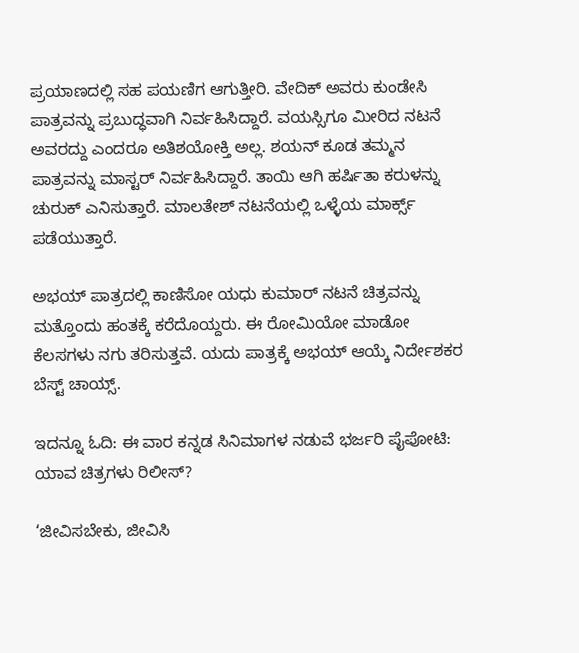ಪ್ರಯಾಣದಲ್ಲಿ ಸಹ ಪಯಣಿಗ ಆಗುತ್ತೀರಿ. ವೇದಿಕ್ ಅವರು ಕುಂಡೇಸಿ ಪಾತ್ರವನ್ನು ಪ್ರಬುದ್ಧವಾಗಿ ನಿರ್ವಹಿಸಿದ್ದಾರೆ. ವಯಸ್ಸಿಗೂ ಮೀರಿದ ನಟನೆ ಅವರದ್ದು ಎಂದರೂ ಅತಿಶಯೋಕ್ತಿ ಅಲ್ಲ. ಶಯನ್ ಕೂಡ ತಮ್ಮನ ಪಾತ್ರವನ್ನು ಮಾಸ್ಟರ್ ನಿರ್ವಹಿಸಿದ್ದಾರೆ. ತಾಯಿ ಆಗಿ ಹರ್ಷಿತಾ ಕರುಳನ್ನು ಚುರುಕ್ ಎನಿಸುತ್ತಾರೆ. ಮಾಲತೇಶ್ ನಟನೆಯಲ್ಲಿ ಒಳ್ಳೆಯ ಮಾರ್ಕ್ಸ್ ಪಡೆಯುತ್ತಾರೆ.

ಅಭಯ್ ಪಾತ್ರದಲ್ಲಿ ಕಾಣಿಸೋ ಯಧು ಕುಮಾರ್ ನಟನೆ ಚಿತ್ರವನ್ನು ಮತ್ತೊಂದು ಹಂತಕ್ಕೆ ಕರೆದೊಯ್ದರು. ಈ ರೋಮಿಯೋ ಮಾಡೋ ಕೆಲಸಗಳು ನಗು ತರಿಸುತ್ತವೆ. ಯದು ಪಾತ್ರಕ್ಕೆ ಅಭಯ್ ಆಯ್ಕೆ ನಿರ್ದೇಶಕರ ಬೆಸ್ಟ್ ಚಾಯ್ಸ್.

ಇದನ್ನೂ ಓದಿ: ಈ ವಾರ ಕನ್ನಡ ಸಿನಿಮಾಗಳ ನಡುವೆ ಭರ್ಜರಿ ಪೈಪೋಟಿ: ಯಾವ ಚಿತ್ರಗಳು ರಿಲೀಸ್?

‘ಜೀವಿಸಬೇಕು, ಜೀವಿಸಿ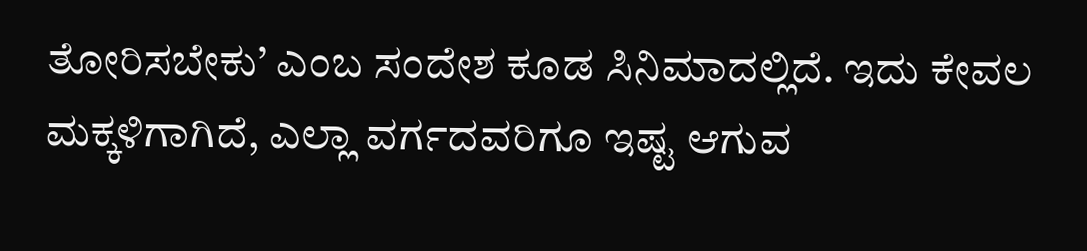ತೋರಿಸಬೇಕು’ ಎಂಬ ಸಂದೇಶ ಕೂಡ ಸಿನಿಮಾದಲ್ಲಿದೆ. ಇದು ಕೇವಲ ಮಕ್ಕಳಿಗಾಗಿದೆ, ಎಲ್ಲಾ ವರ್ಗದವರಿಗೂ ಇಷ್ಟ ಆಗುವ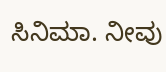ಸಿನಿಮಾ. ನೀವು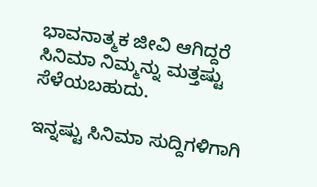ಭಾವನಾತ್ಮಕ ಜೀವಿ ಆಗಿದ್ದರೆ ಸಿನಿಮಾ ನಿಮ್ಮನ್ನು ಮತ್ತಷ್ಟು ಸೆಳೆಯಬಹುದು.

ಇನ್ನಷ್ಟು ಸಿನಿಮಾ ಸುದ್ದಿಗಳಿಗಾಗಿ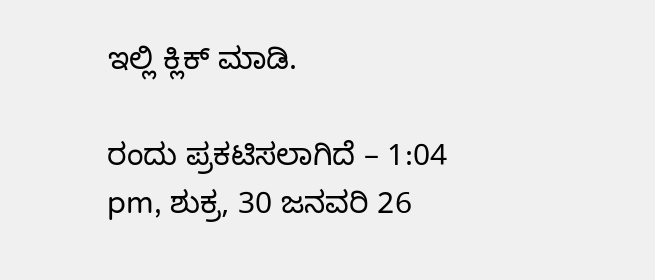ಇಲ್ಲಿ ಕ್ಲಿಕ್ ಮಾಡಿ.

ರಂದು ಪ್ರಕಟಿಸಲಾಗಿದೆ – 1:04 pm, ಶುಕ್ರ, 30 ಜನವರಿ 26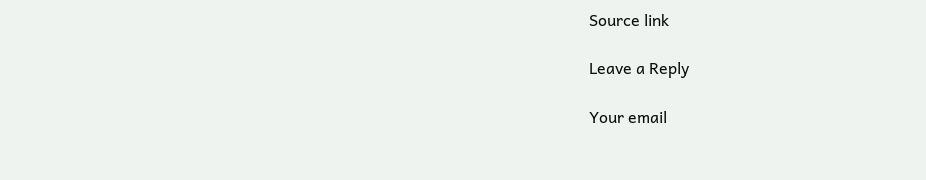Source link

Leave a Reply

Your email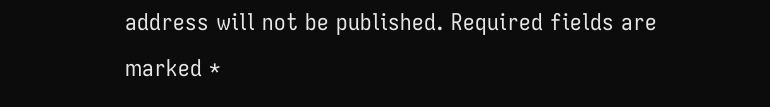address will not be published. Required fields are marked *